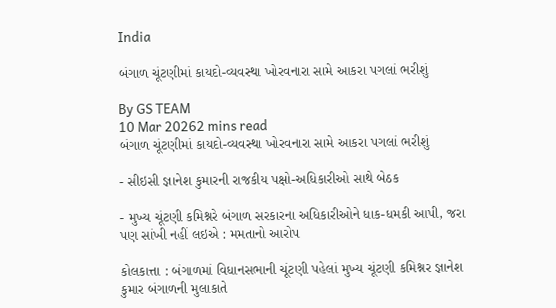India

બંગાળ ચૂંટણીમાં કાયદો-વ્યવસ્થા ખોરવનારા સામે આકરા પગલાં ભરીશું

By GS TEAM
10 Mar 20262 mins read
બંગાળ ચૂંટણીમાં કાયદો-વ્યવસ્થા ખોરવનારા સામે આકરા પગલાં ભરીશું

- સીઇસી જ્ઞાનેશ કુમારની રાજકીય પક્ષો-અધિકારીઓ સાથે બેઠક

- મુખ્ય ચૂંટણી કમિશ્નરે બંગાળ સરકારના અધિકારીઓને ધાક-ધમકી આપી, જરા પણ સાંખી નહીં લઇએ : મમતાનો આરોપ

કોલકાત્તા : બંગાળમાં વિધાનસભાની ચૂંટણી પહેલાં મુખ્ય ચૂંટણી કમિશ્નર જ્ઞાનેશ કુમાર બંગાળની મુલાકાતે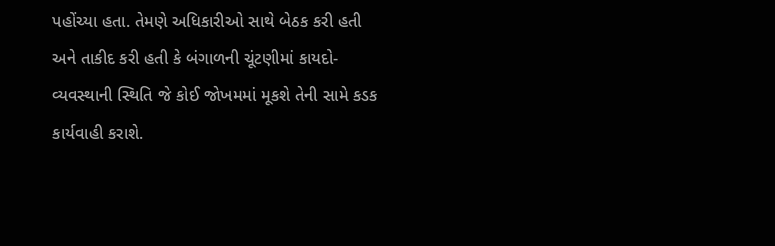પહોંચ્યા હતા. તેમણે અધિકારીઓ સાથે બેઠક કરી હતી અને તાકીદ કરી હતી કે બંગાળની ચૂંટણીમાં કાયદો-વ્યવસ્થાની સ્થિતિ જે કોઈ જોખમમાં મૂકશે તેની સામે કડક કાર્યવાહી કરાશે.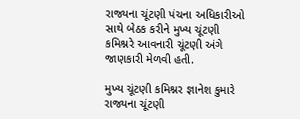રાજ્યના ચૂંટણી પંચના અધિકારીઓ સાથે બેઠક કરીને મુખ્ય ચૂંટણી કમિશ્નરે આવનારી ચૂંટણી અંગે જાણકારી મેળવી હતી.

મુખ્ય ચૂંટણી કમિશ્નર જ્ઞાનેશ કુમારે રાજ્યના ચૂંટણી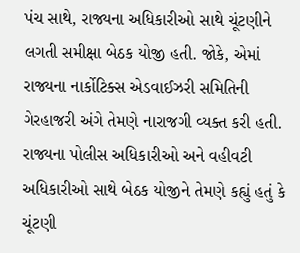પંચ સાથે, રાજ્યના અધિકારીઓ સાથે ચૂંટણીને લગતી સમીક્ષા બેઠક યોજી હતી. જોકે, એમાં રાજ્યના નાર્કોટિક્સ એડવાઈઝરી સમિતિની ગેરહાજરી અંગે તેમણે નારાજગી વ્યક્ત કરી હતી. રાજ્યના પોલીસ અધિકારીઓ અને વહીવટી અધિકારીઓ સાથે બેઠક યોજીને તેમણે કહ્યું હતું કે ચૂંટણી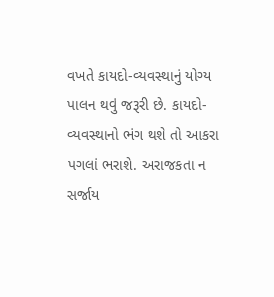વખતે કાયદો-વ્યવસ્થાનું યોગ્ય પાલન થવું જરૂરી છે. કાયદો-વ્યવસ્થાનો ભંગ થશે તો આકરા પગલાં ભરાશે. અરાજકતા ન સર્જાય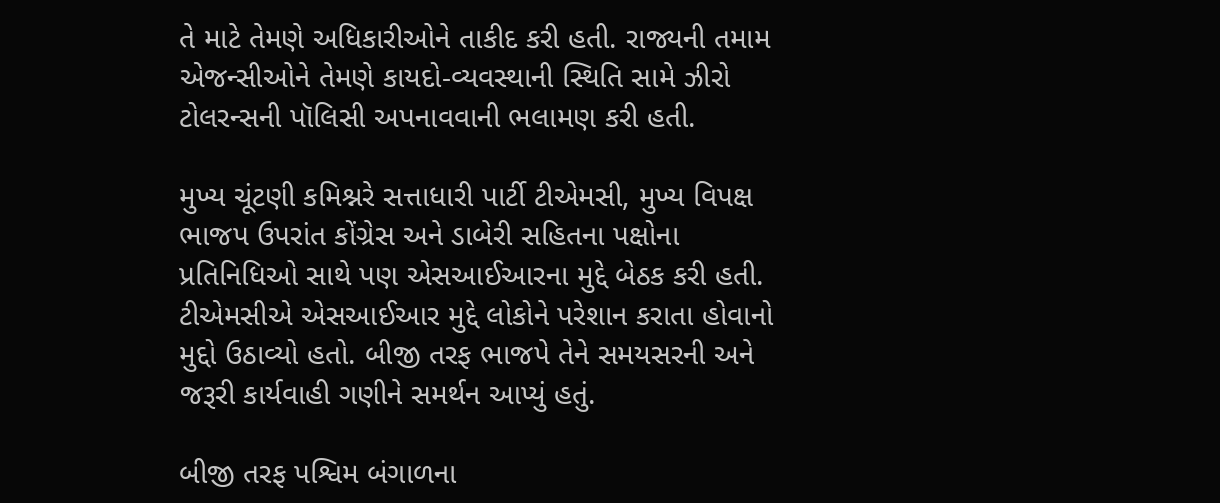તે માટે તેમણે અધિકારીઓને તાકીદ કરી હતી. રાજ્યની તમામ એજન્સીઓને તેમણે કાયદો-વ્યવસ્થાની સ્થિતિ સામે ઝીરો ટોલરન્સની પૉલિસી અપનાવવાની ભલામણ કરી હતી.

મુખ્ય ચૂંટણી કમિશ્નરે સત્તાધારી પાર્ટી ટીએમસી, મુખ્ય વિપક્ષ ભાજપ ઉપરાંત કોંગ્રેસ અને ડાબેરી સહિતના પક્ષોના પ્રતિનિધિઓ સાથે પણ એસઆઈઆરના મુદ્દે બેઠક કરી હતી. ટીએમસીએ એસઆઈઆર મુદ્દે લોકોને પરેશાન કરાતા હોવાનો મુદ્દો ઉઠાવ્યો હતો. બીજી તરફ ભાજપે તેને સમયસરની અને જરૂરી કાર્યવાહી ગણીને સમર્થન આપ્યું હતું.

બીજી તરફ પશ્વિમ બંગાળના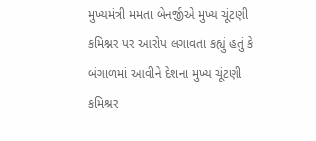મુખ્યમંત્રી મમતા બેનર્જીએ મુખ્ય ચૂંટણી કમિશ્નર પર આરોપ લગાવતા કહ્યું હતું કે બંગાળમાં આવીને દેશના મુખ્ય ચૂંટણી કમિશ્રર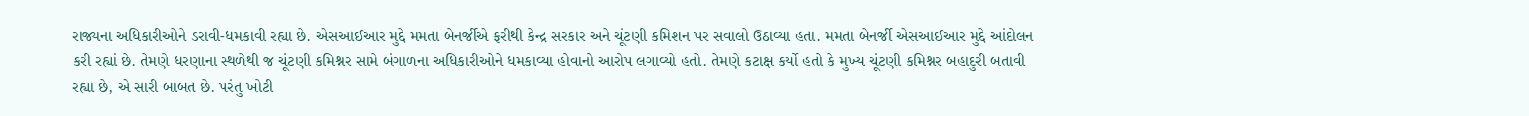રાજ્યના અધિકારીઓને ડરાવી-ધમકાવી રહ્યા છે. એસઆઈઆર મુદ્દે મમતા બેનર્જીએ ફરીથી કેન્દ્ર સરકાર અને ચૂંટણી કમિશન પર સવાલો ઉઠાવ્યા હતા. મમતા બેનર્જી એસઆઈઆર મુદ્દે આંદોલન કરી રહ્યાં છે. તેમણે ધરણાના સ્થળેથી જ ચૂંટણી કમિશ્નર સામે બંગાળના અધિકારીઓને ધમકાવ્યા હોવાનો આરોપ લગાવ્યો હતો. તેમણે કટાક્ષ કર્યો હતો કે મુખ્ય ચૂંટણી કમિશ્નર બહાદુરી બતાવી રહ્યા છે, એ સારી બાબત છે. પરંતુ ખોટી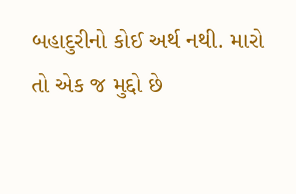બહાદુરીનો કોઈ અર્થ નથી. મારો તો એક જ મુદ્દો છે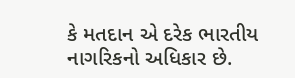કે મતદાન એ દરેક ભારતીય નાગરિકનો અધિકાર છે.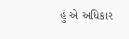હું એ અધિકાર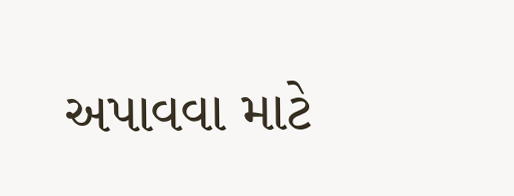અપાવવા માટે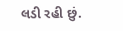લડી રહી છું.